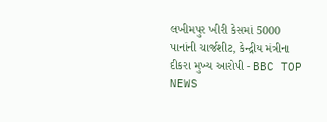લખીમપુર ખીરી કેસમાં 5000 પાનાંની ચાર્જશીટ, કેન્દ્રીય મંત્રીના દીકરા મુખ્ય આરોપી - BBC TOP NEWS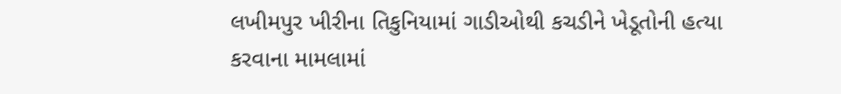લખીમપુર ખીરીના તિકુનિયામાં ગાડીઓથી કચડીને ખેડૂતોની હત્યા કરવાના મામલામાં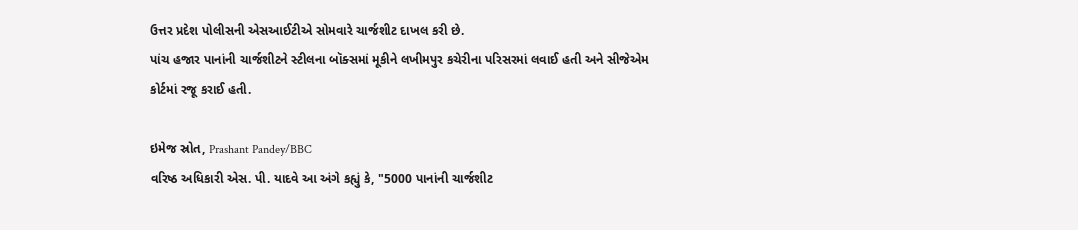ઉત્તર પ્રદેશ પોલીસની એસઆઈટીએ સોમવારે ચાર્જશીટ દાખલ કરી છે.
પાંચ હજાર પાનાંની ચાર્જશીટને સ્ટીલના બૉક્સમાં મૂકીને લખીમપુર કચેરીના પરિસરમાં લવાઈ હતી અને સીજેએમ કોર્ટમાં રજૂ કરાઈ હતી.

ઇમેજ સ્રોત, Prashant Pandey/BBC
વરિષ્ઠ અધિકારી એસ. પી. યાદવે આ અંગે કહ્યું કે, "5000 પાનાંની ચાર્જશીટ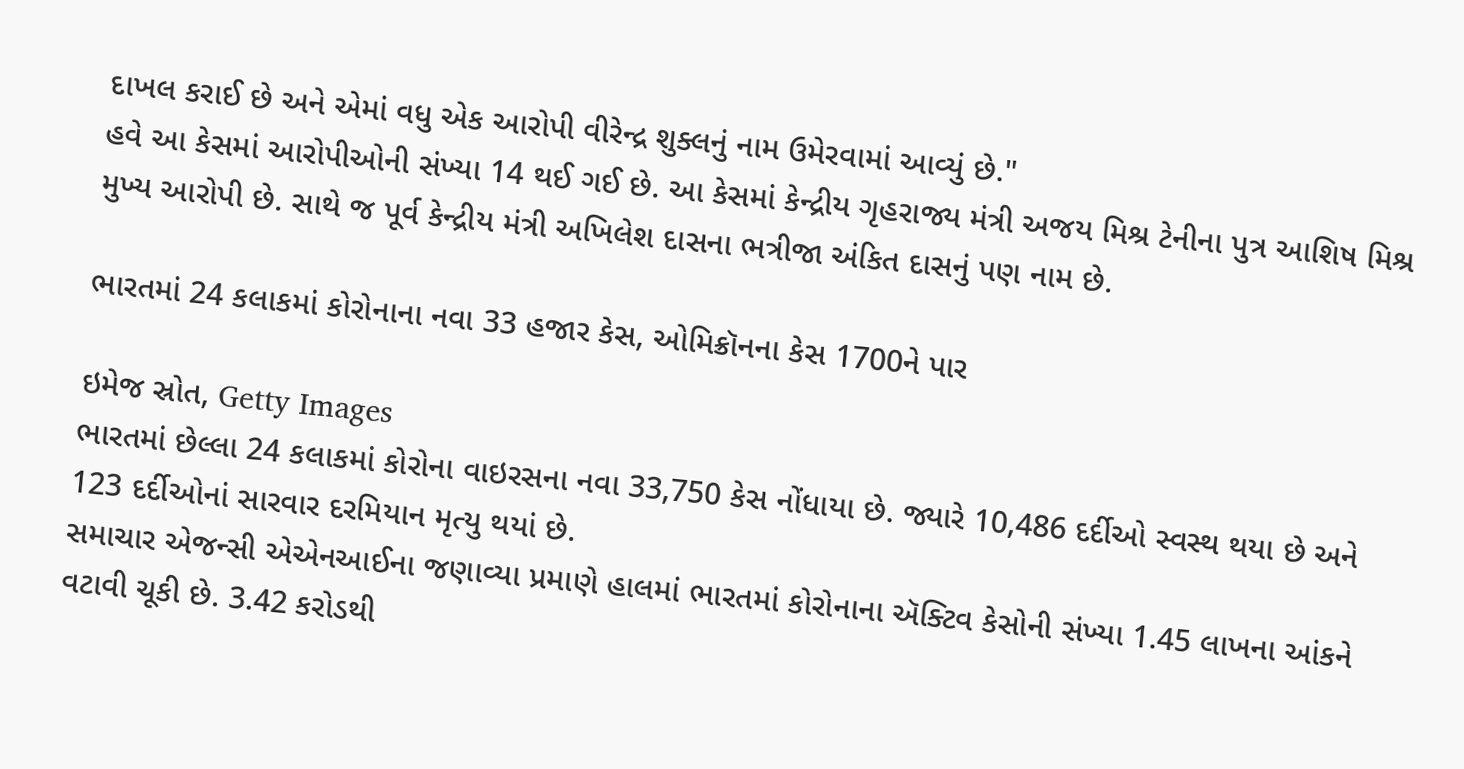દાખલ કરાઈ છે અને એમાં વધુ એક આરોપી વીરેન્દ્ર શુક્લનું નામ ઉમેરવામાં આવ્યું છે."
હવે આ કેસમાં આરોપીઓની સંખ્યા 14 થઈ ગઈ છે. આ કેસમાં કેન્દ્રીય ગૃહરાજ્ય મંત્રી અજય મિશ્ર ટેનીના પુત્ર આશિષ મિશ્ર મુખ્ય આરોપી છે. સાથે જ પૂર્વ કેન્દ્રીય મંત્રી અખિલેશ દાસના ભત્રીજા અંકિત દાસનું પણ નામ છે.

ભારતમાં 24 કલાકમાં કોરોનાના નવા 33 હજાર કેસ, ઓમિક્રૉનના કેસ 1700ને પાર

ઇમેજ સ્રોત, Getty Images
ભારતમાં છેલ્લા 24 કલાકમાં કોરોના વાઇરસના નવા 33,750 કેસ નોંધાયા છે. જ્યારે 10,486 દર્દીઓ સ્વસ્થ થયા છે અને 123 દર્દીઓનાં સારવાર દરમિયાન મૃત્યુ થયાં છે.
સમાચાર એજન્સી એએનઆઈના જણાવ્યા પ્રમાણે હાલમાં ભારતમાં કોરોનાના ઍક્ટિવ કેસોની સંખ્યા 1.45 લાખના આંકને વટાવી ચૂકી છે. 3.42 કરોડથી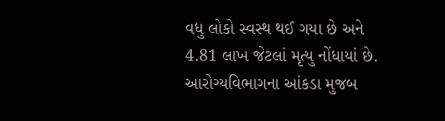વધુ લોકો સ્વસ્થ થઈ ગયા છે અને 4.81 લાખ જેટલાં મૃત્યુ નોંધાયાં છે.
આરોગ્યવિભાગના આંકડા મુજબ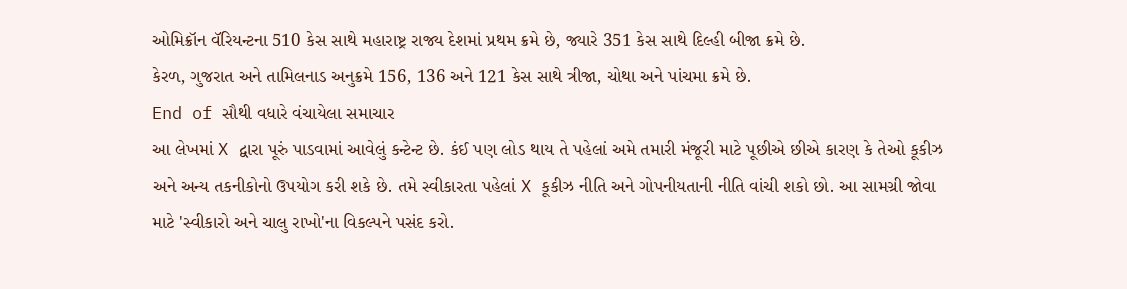ઓમિક્રૉન વૅરિયન્ટના 510 કેસ સાથે મહારાષ્ટ્ર રાજ્ય દેશમાં પ્રથમ ક્રમે છે, જ્યારે 351 કેસ સાથે દિલ્હી બીજા ક્રમે છે.
કેરળ, ગુજરાત અને તામિલનાડ અનુક્રમે 156, 136 અને 121 કેસ સાથે ત્રીજા, ચોથા અને પાંચમા ક્રમે છે.
End of સૌથી વધારે વંચાયેલા સમાચાર
આ લેખમાં X દ્વારા પૂરું પાડવામાં આવેલું કન્ટેન્ટ છે. કંઈ પણ લોડ થાય તે પહેલાં અમે તમારી મંજૂરી માટે પૂછીએ છીએ કારણ કે તેઓ કૂકીઝ અને અન્ય તકનીકોનો ઉપયોગ કરી શકે છે. તમે સ્વીકારતા પહેલાં X કૂકીઝ નીતિ અને ગોપનીયતાની નીતિ વાંચી શકો છો. આ સામગ્રી જોવા માટે 'સ્વીકારો અને ચાલુ રાખો'ના વિકલ્પને પસંદ કરો.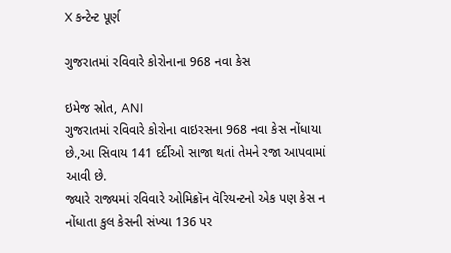X કન્ટેન્ટ પૂર્ણ

ગુજરાતમાં રવિવારે કોરોનાના 968 નવા કેસ

ઇમેજ સ્રોત, ANI
ગુજરાતમાં રવિવારે કોરોના વાઇરસના 968 નવા કેસ નોંધાયા છે.,આ સિવાય 141 દર્દીઓ સાજા થતાં તેમને રજા આપવામાં આવી છે.
જ્યારે રાજ્યમાં રવિવારે ઓમિક્રૉન વૅરિયન્ટનો એક પણ કેસ ન નોંધાતા કુલ કેસની સંખ્યા 136 પર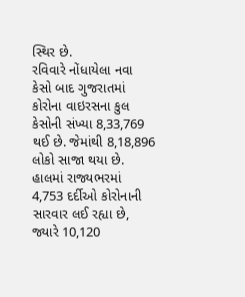સ્થિર છે.
રવિવારે નોંધાયેલા નવા કેસો બાદ ગુજરાતમાં કોરોના વાઇરસના કુલ કેસોની સંખ્યા 8,33,769 થઈ છે. જેમાંથી 8,18,896 લોકો સાજા થયા છે.
હાલમાં રાજ્યભરમાં 4,753 દર્દીઓ કોરોનાની સારવાર લઈ રહ્યા છે, જ્યારે 10,120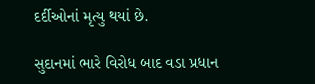દર્દીઓનાં મૃત્યુ થયાં છે.

સુદાનમાં ભારે વિરોધ બાદ વડા પ્રધાન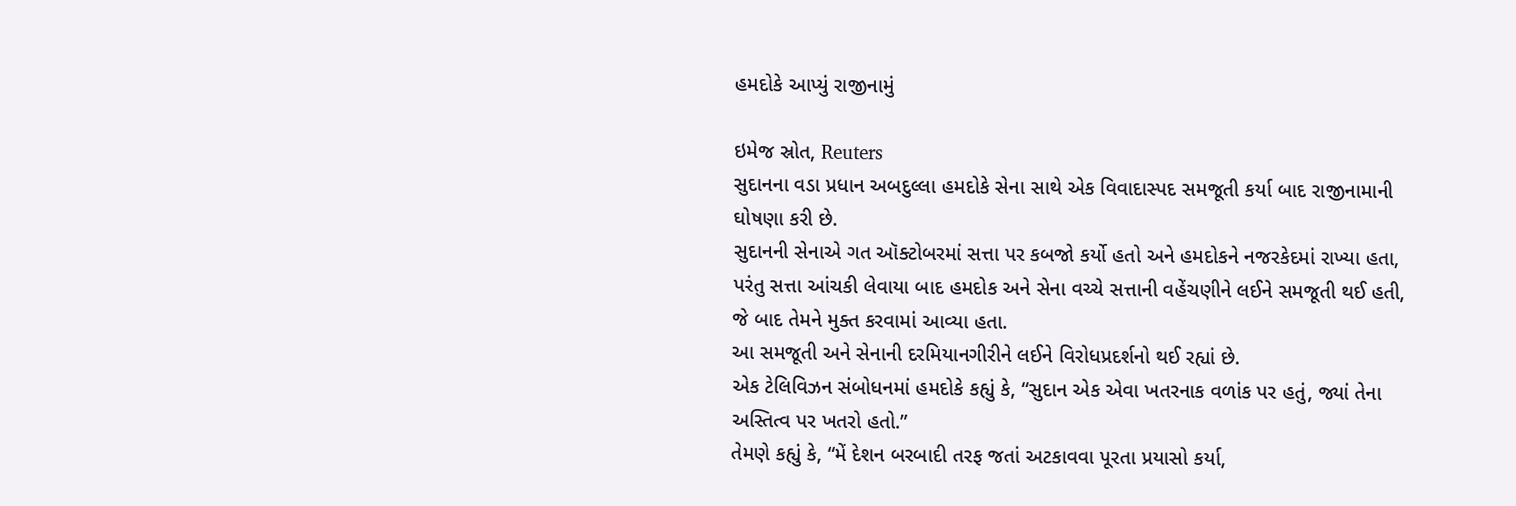હમદોકે આપ્યું રાજીનામું

ઇમેજ સ્રોત, Reuters
સુદાનના વડા પ્રધાન અબદુલ્લા હમદોકે સેના સાથે એક વિવાદાસ્પદ સમજૂતી કર્યા બાદ રાજીનામાની ઘોષણા કરી છે.
સુદાનની સેનાએ ગત ઑક્ટોબરમાં સત્તા પર કબજો કર્યો હતો અને હમદોકને નજરકેદમાં રાખ્યા હતા, પરંતુ સત્તા આંચકી લેવાયા બાદ હમદોક અને સેના વચ્ચે સત્તાની વહેંચણીને લઈને સમજૂતી થઈ હતી, જે બાદ તેમને મુક્ત કરવામાં આવ્યા હતા.
આ સમજૂતી અને સેનાની દરમિયાનગીરીને લઈને વિરોધપ્રદર્શનો થઈ રહ્યાં છે.
એક ટેલિવિઝન સંબોધનમાં હમદોકે કહ્યું કે, “સુદાન એક એવા ખતરનાક વળાંક પર હતું, જ્યાં તેના અસ્તિત્વ પર ખતરો હતો.”
તેમણે કહ્યું કે, “મેં દેશન બરબાદી તરફ જતાં અટકાવવા પૂરતા પ્રયાસો કર્યા,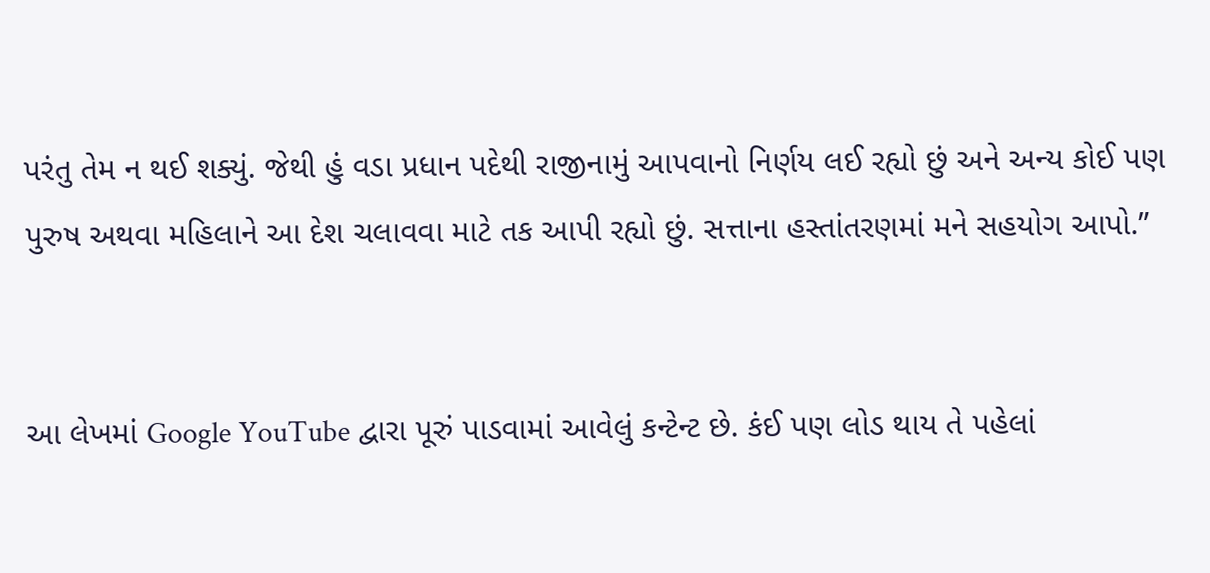પરંતુ તેમ ન થઈ શક્યું. જેથી હું વડા પ્રધાન પદેથી રાજીનામું આપવાનો નિર્ણય લઈ રહ્યો છું અને અન્ય કોઈ પણ પુરુષ અથવા મહિલાને આ દેશ ચલાવવા માટે તક આપી રહ્યો છું. સત્તાના હસ્તાંતરણમાં મને સહયોગ આપો.”


આ લેખમાં Google YouTube દ્વારા પૂરું પાડવામાં આવેલું કન્ટેન્ટ છે. કંઈ પણ લોડ થાય તે પહેલાં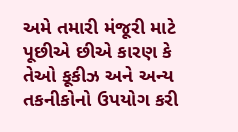અમે તમારી મંજૂરી માટે પૂછીએ છીએ કારણ કે તેઓ કૂકીઝ અને અન્ય તકનીકોનો ઉપયોગ કરી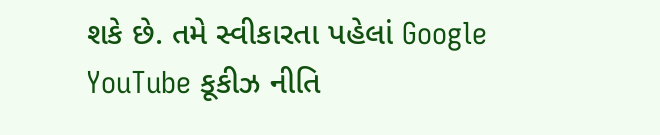શકે છે. તમે સ્વીકારતા પહેલાં Google YouTube કૂકીઝ નીતિ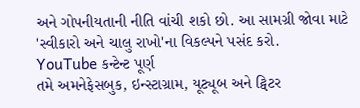અને ગોપનીયતાની નીતિ વાંચી શકો છો. આ સામગ્રી જોવા માટે 'સ્વીકારો અને ચાલુ રાખો'ના વિકલ્પને પસંદ કરો.
YouTube કન્ટેન્ટ પૂર્ણ
તમે અમનેફેસબુક, ઇન્સ્ટાગ્રામ, યૂટ્યૂબ અને ટ્વિટર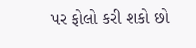પર ફોલો કરી શકો છો